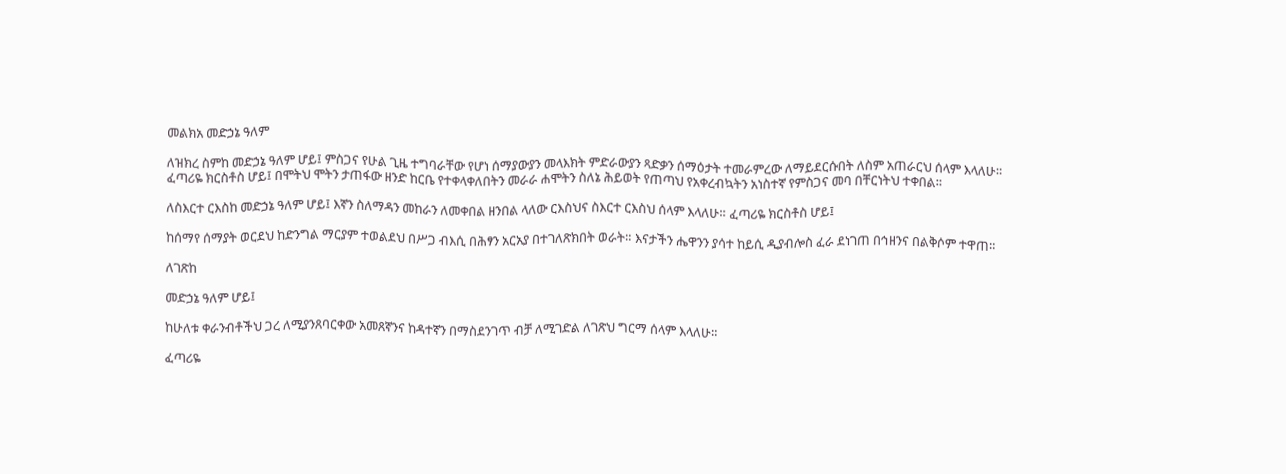መልክአ መድኃኔ ዓለም

ለዝክረ ስምከ መድኃኔ ዓለም ሆይ፤ ምስጋና የሁል ጊዜ ተግባራቸው የሆነ ሰማያውያን መላእክት ምድራውያን ጻድቃን ሰማዕታት ተመራምረው ለማይደርሱበት ለስም አጠራርህ ሰላም እላለሁ። ፈጣሪዬ ክርስቶስ ሆይ፤ በሞትህ ሞትን ታጠፋው ዘንድ ከርቤ የተቀላቀለበትን መራራ ሐሞትን ስለኔ ሕይወት የጠጣህ የአቀረብኳትን አነስተኛ የምስጋና መባ በቸርነትህ ተቀበል።

ለስእርተ ርእስከ መድኃኔ ዓለም ሆይ፤ እኛን ስለማዳን መከራን ለመቀበል ዘንበል ላለው ርእስህና ስእርተ ርእስህ ሰላም እላለሁ። ፈጣሪዬ ክርስቶስ ሆይ፤

ከሰማየ ሰማያት ወርደህ ከድንግል ማርያም ተወልደህ በሥጋ ብእሲ በሕፃን አርአያ በተገለጽክበት ወራት። እናታችን ሔዋንን ያሳተ ከይሲ ዲያብሎስ ፈራ ደነገጠ በኅዘንና በልቅሶም ተዋጠ።

ለገጽከ

መድኃኔ ዓለም ሆይ፤

ከሁለቱ ቀራንብቶችህ ጋረ ለሚያንጸባርቀው አመጸኛንና ከዳተኛን በማስደንገጥ ብቻ ለሚገድል ለገጽህ ግርማ ሰላም እላለሁ።

ፈጣሪዬ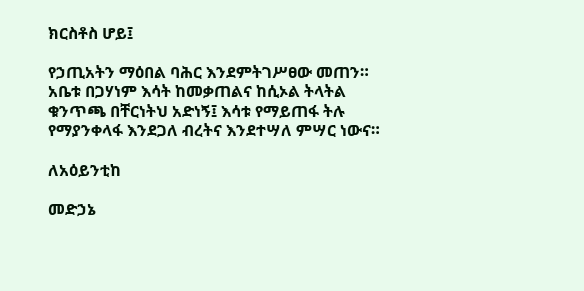ክርስቶስ ሆይ፤

የኃጢአትን ማዕበል ባሕር እንደምትገሥፀው መጠን። አቤቱ በጋሃነም እሳት ከመቃጠልና ከሲኦል ትላትል ቁንጥጫ በቸርነትህ አድነኝ፤ እሳቱ የማይጠፋ ትሉ የማያንቀላፋ እንደጋለ ብረትና እንደተሣለ ምሣር ነውና።

ለአዕይንቲከ

መድኃኔ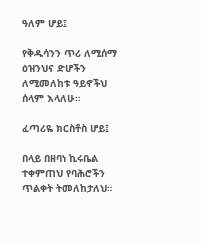ዓለም ሆይ፤

የቅዱሳንን ጥሪ ለሚሰማ ዕዝንህና ድሆችን ለሚመለከቱ ዓይኖችህ ሰላም እላለሁ።

ፈጣሪዬ ክርስቶስ ሆይ፤

በላይ በዘባነ ኪሩቤል ተቀምጠህ የባሕሮችን ጥልቀት ትመለከታለህ።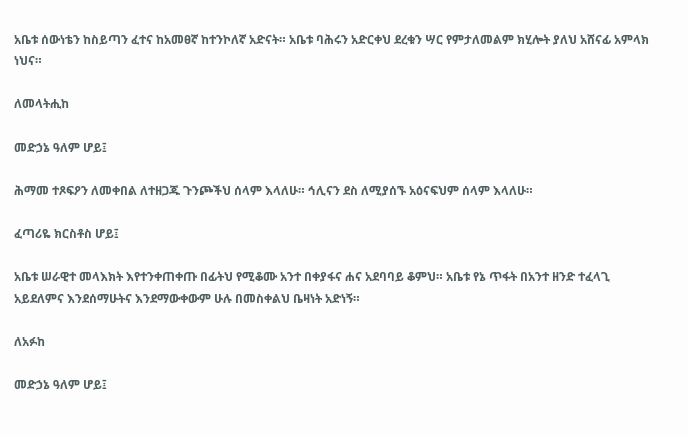አቤቱ ሰውነቴን ከስይጣን ፈተና ከአመፀኛ ከተንኮለኛ አድናት። አቤቱ ባሕሩን አድርቀህ ደረቁን ሣር የምታለመልም ክሂሎት ያለህ አሸናፊ አምላክ ነህና።

ለመላትሒከ

መድኃኔ ዓለም ሆይ፤

ሕማመ ተጾፍዖን ለመቀበል ለተዘጋጁ ጉንጮችህ ሰላም እላለሁ። ኅሊናን ደስ ለሚያሰኙ አዕናፍህም ሰላም እላለሁ።

ፈጣሪዬ ክርስቶስ ሆይ፤

አቤቱ ሠራዊተ መላእክት እየተንቀጠቀጡ በፊትህ የሚቆሙ አንተ በቀያፋና ሐና አደባባይ ቆምህ። አቤቱ የኔ ጥፋት በአንተ ዘንድ ተፈላጊ አይደለምና እንደሰማሁትና እንደማውቀውም ሁሉ በመስቀልህ ቤዛነት አድነኝ።

ለአፉከ

መድኃኔ ዓለም ሆይ፤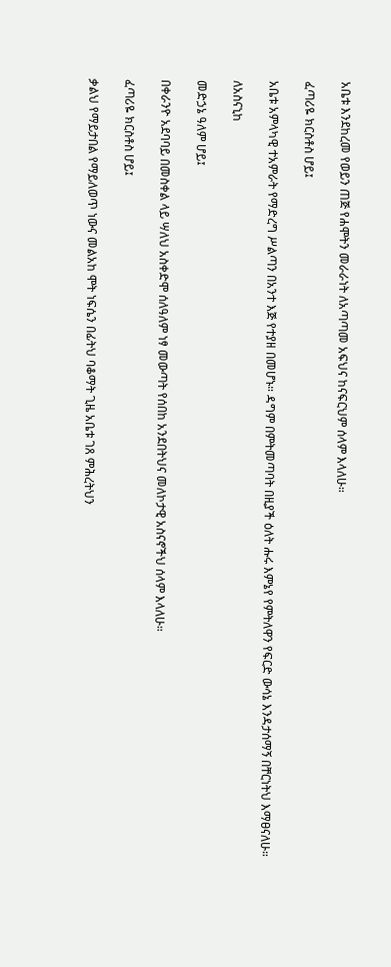አቤቱ እንደከረመ የወይን ጠጅ የሐሞትን መራራነት ለአጣጣመ አፍህና ከናፍርህም ሰላም እላለሁ።

ፈጣሪዬ ክርስቶስ ሆይ፤

አቤቱ አምላካዊ ተአምራት የማድረግ ሥልጣን በአንተ እጅ የተያዘ በመሆኑ። ዳግም በምትመጣባት በዚያች ዕለት ሑሩ እምኔየ የምትለዋን የፍርድ ውሳኔ እንዳታሰማኝ በቸርነትህ እማፀናለሁ።

ለአስናኒከ

መድኃኔ ዓለም ሆይ፤

በቀራንዮ አደባባይ በመስቀል ላይ ሣለህ አስቀድሞ ሰለዓለም ነፃ መውጣት የሰበከ አንደበትህና መለኮታዊ አስናኖችህ ሰላም እላለሁ።

ፈጣሪዬ ክርስቶስ ሆይ፤

ቃልህ የማይታበል የማይለወጥ ነውና መልአከ ሞት ነፍሴን በፊትህ ባቆማት ጊዜ አቤቱ ገጸ ምሕረትህን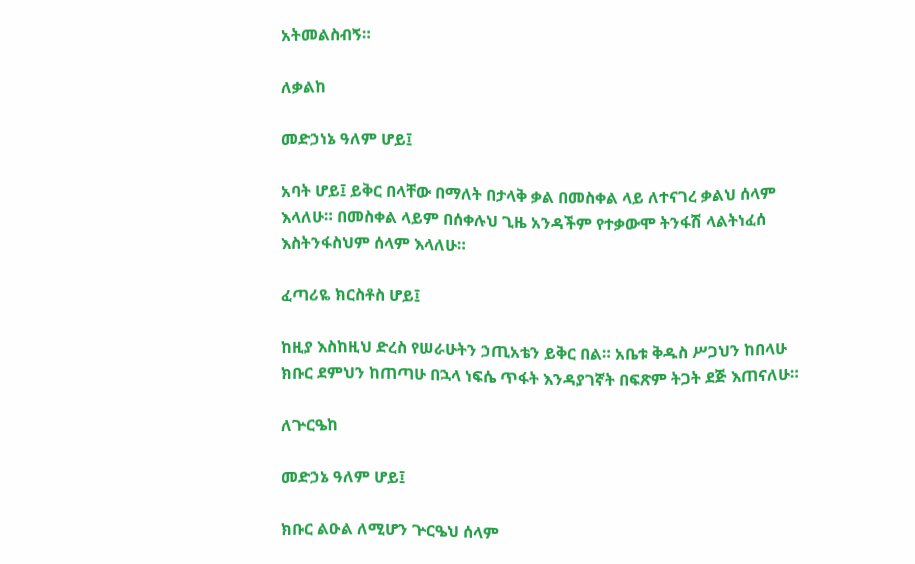አትመልስብኝ።

ለቃልከ

መድኃነኔ ዓለም ሆይ፤

አባት ሆይ፤ ይቅር በላቸው በማለት በታላቅ ቃል በመስቀል ላይ ለተናገረ ቃልህ ሰላም እላለሁ። በመስቀል ላይም በሰቀሉህ ጊዜ አንዳችም የተቃውሞ ትንፋሽ ላልትነፈሰ እስትንፋስህም ሰላም እላለሁ።

ፈጣሪዬ ክርስቶስ ሆይ፤

ከዚያ እስከዚህ ድረስ የሠራሁትን ኃጢአቴን ይቅር በል። አቤቱ ቅዱስ ሥጋህን ከበላሁ ክቡር ደምህን ከጠጣሁ በኋላ ነፍሴ ጥፋት እንዳያገኛት በፍጽም ትጋት ደጅ እጠናለሁ።

ለጕርዔከ

መድኃኔ ዓለም ሆይ፤

ክቡር ልዑል ለሚሆን ጕርዔህ ሰላም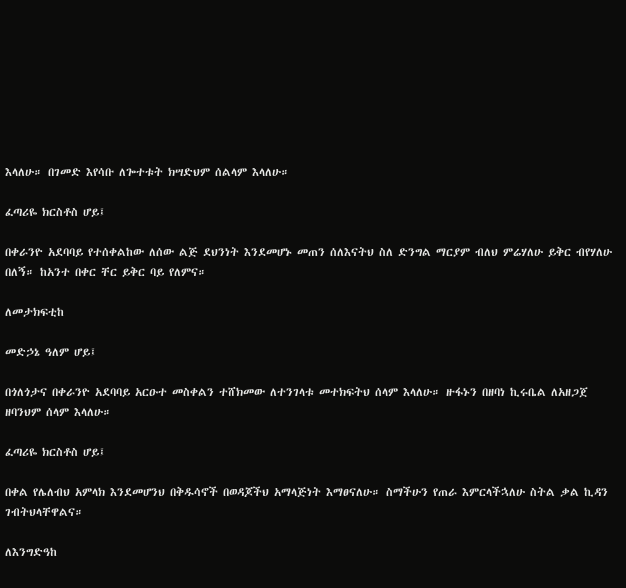እላለሁ። በገመድ እየሳቡ ለጐተቱት ክሣድህም ሰልላም እላለሁ።

ፈጣሪዬ ክርስቶስ ሆይ፤

በቀራንዮ አደባባይ የተሰቀልከው ለሰው ልጅ ደህንነት እንደመሆኑ መጠን ሰለእናትህ ስለ ድንግል ማርያም ብለህ ምሬሃለሁ ይቅር ብየሃለሁ በለኝ። ከአንተ በቀር ቸር ይቅር ባይ የለምና።

ለመታክፍቲከ

መድኃኔ ዓለም ሆይ፤

በጎለጎታና በቀራንዮ አደባባይ አርዑተ መስቀልን ተሸክመው ለተንገላቱ መተክፍትህ ሰላም እላለሁ። ዙፋኑን በዘባነ ኪሩቤል ለአዘጋጀ ዘባንህም ሰላም እላለሁ።

ፈጣሪዬ ክርስቶስ ሆይ፤

በቀል የሌለብህ አምላክ እንደመሆንህ በቅዱሳኖች በወዳጆችህ አማላጅነት እማፀናለሁ። ስማችሁን የጠራ እምርላችኋለሁ ስትል ቃል ኪዳን ገብትህላቸዋልና።

ለእንግድዓከ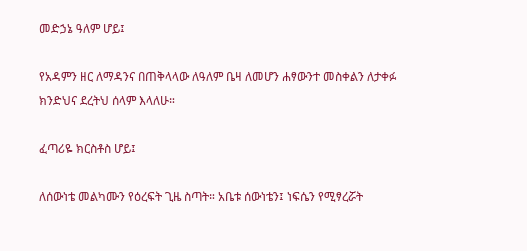መድኃኔ ዓለም ሆይ፤

የአዳምን ዘር ለማዳንና በጠቅላላው ለዓለም ቤዛ ለመሆን ሐፃውንተ መስቀልን ለታቀፉ ክንድህና ደረትህ ሰላም እላለሁ።

ፈጣሪዬ ክርስቶስ ሆይ፤

ለሰውነቴ መልካሙን የዕረፍት ጊዜ ስጣት። አቤቱ ሰውነቴን፤ ነፍሴን የሚፃረሯት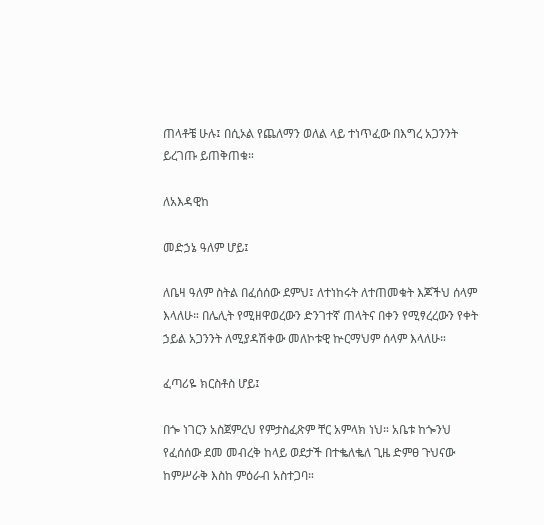ጠላቶቼ ሁሉ፤ በሲኦል የጨለማን ወለል ላይ ተነጥፈው በእግረ አጋንንት ይረገጡ ይጠቅጠቁ።

ለአእዳዊከ

መድኃኔ ዓለም ሆይ፤

ለቤዛ ዓለም ስትል በፈሰሰው ደምህ፤ ለተነከሩት ለተጠመቁት እጆችህ ሰላም እላለሁ። በሌሊት የሚዘዋወረውን ድንገተኛ ጠላትና በቀን የሚፃረረውን የቀት ኃይል አጋንንት ለሚያዳሽቀው መለኮቱዊ ኵርማህም ሰላም እላለሁ።

ፈጣሪዬ ክርስቶስ ሆይ፤

በጐ ነገርን አስጀምረህ የምታስፈጽም ቸር አምላክ ነህ። አቤቱ ከጐንህ የፈሰሰው ደመ መብረቅ ከላይ ወደታች በተቈለቈለ ጊዜ ድምፀ ጉህናው ከምሥራቅ እስከ ምዕራብ አስተጋባ።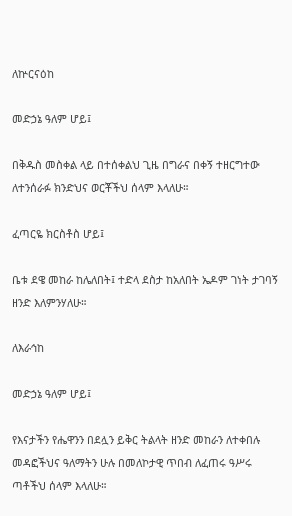ለኵርናዕከ

መድኃኔ ዓለም ሆይ፤

በቅዱስ መስቀል ላይ በተሰቀልህ ጊዜ በግራና በቀኝ ተዘርግተው ለተንሰራፉ ክንድህና ወርቾችህ ሰላም እላለሁ።

ፈጣርዬ ክርስቶስ ሆይ፤

ቤቱ ደዌ መከራ ከሌለበት፤ ተድላ ደስታ ከአለበት ኤዶም ገነት ታገባኝ ዘንድ እለምንሃለሁ።

ለእራኅከ

መድኃኔ ዓለም ሆይ፤

የእናታችን የሔዋንን በደሏን ይቅር ትልላት ዘንድ መከራን ለተቀበሉ መዳፎችህና ዓለማትን ሁሉ በመለኮታዊ ጥበብ ለፈጠሩ ዓሥሩ ጣቶችህ ሰላም እላለሁ።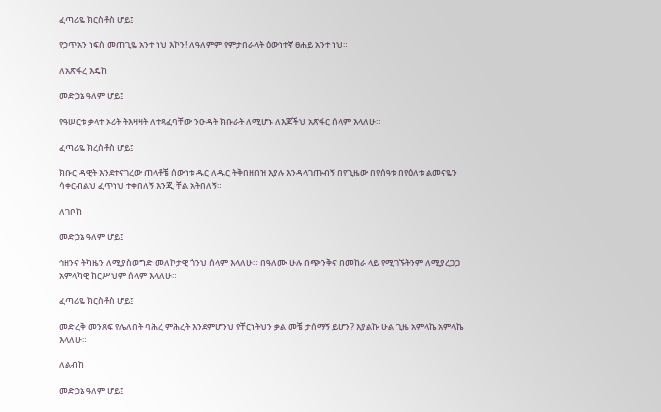ፈጣሪዬ ክርስቶስ ሆይ፤

የኃጥአን ነፍስ መጠጊዬ አንተ ነህ እኮን! ለዓለምም የምታበራላት ዕውነተኛ ፀሐይ አንተ ነህ።

ለአጽፋረ እዴከ

መድኃኔ ዓለም ሆይ፤

የዓሠርቱ ቃላተ ኦሪት ትእዛዛት ለተጻፈባቸው ንዑዳት ክቡራት ለሚሆኑ ለእጆችህ አጽፋር ሰላም እላለሁ።

ፈጣሪዬ ክረስቶስ ሆይ፤

ክቡር ዳዊት እንደተናገረው ጠላቶቼ ሰውነቱ ዱር ለዱር ትቅበዘበዝ እያሉ እንዳላገጡብኝ በየጊዜው በየሰዓቱ በየዕለቱ ልመናዬን ሳቀርብልህ ፈጥነህ ተቀበለኝ እንጂ ቸል አትበለኝ።

ለገቦከ

መድኃኔ ዓለም ሆይ፤

ኅዘንና ትካዜን ለሚያስወግድ መለኮታዊ ጎንህ ሰላም እላለሁ። በዓለሙ ሁሉ በጭንቅና በመከራ ላይ የሚገኙትንም ለሚያረጋጋ አምላካዊ ከርሥህም ሰላም እላለሁ።

ፈጣሪዬ ክርስቶስ ሆይ፤

መድረቅ መንጸፍ የሌለበት ባሕረ ምሕረት እንደምሆንህ የቸርነትህን ቃል መቼ ታሰማኝ ይሆን? እያልኩ ሁል ጊዜ አምላኬ አምላኬ እላለሁ።

ለልብከ

መድኃኔ ዓለም ሆይ፤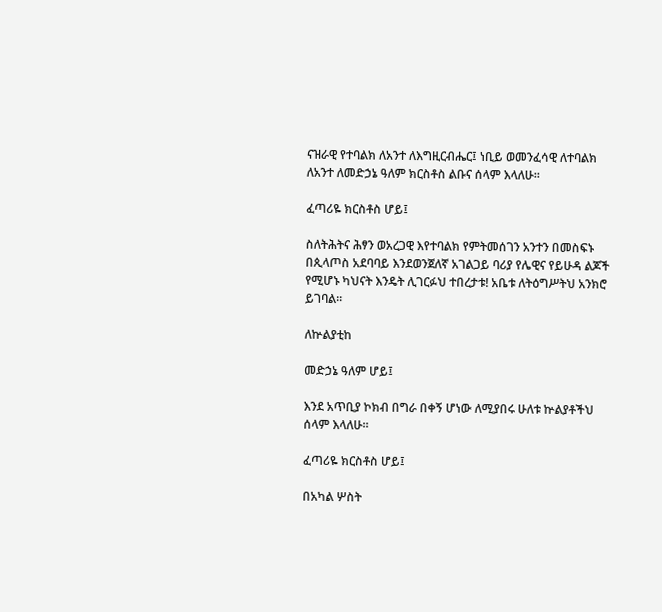ናዝራዊ የተባልክ ለአንተ ለእግዚርብሔር፤ ነቢይ ወመንፈሳዊ ለተባልክ ለአንተ ለመድኃኔ ዓለም ክርስቶስ ልቡና ሰላም እላለሁ።

ፈጣሪዬ ክርስቶስ ሆይ፤

ስለትሕትና ሕፃን ወአረጋዊ እየተባልክ የምትመሰገን አንተን በመስፍኑ በጲላጦስ አደባባይ እንደወንጀለኛ አገልጋይ ባሪያ የሌዊና የይሁዳ ልጆች የሚሆኑ ካህናት እንዴት ሊገርፉህ ተበረታቱ! አቤቱ ለትዕግሥትህ አንክሮ ይገባል።

ለኵልያቲከ

መድኃኔ ዓለም ሆይ፤

እንደ አጥቢያ ኮክብ በግራ በቀኝ ሆነው ለሚያበሩ ሁለቱ ኵልያቶችህ ሰላም እላለሁ።

ፈጣሪዬ ክርስቶስ ሆይ፤

በአካል ሦስት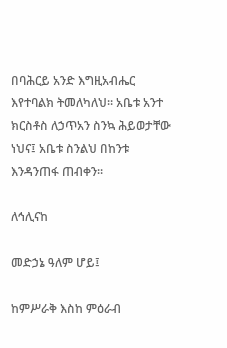በባሕርይ አንድ እግዚአብሔር እየተባልክ ትመለካለህ። አቤቱ አንተ ክርስቶስ ለኃጥአን ስንኳ ሕይወታቸው ነህና፤ አቤቱ ስንልህ በከንቱ እንዳንጠፋ ጠብቀን።

ለኅሊናከ

መድኃኔ ዓለም ሆይ፤

ከምሥራቅ እስከ ምዕራብ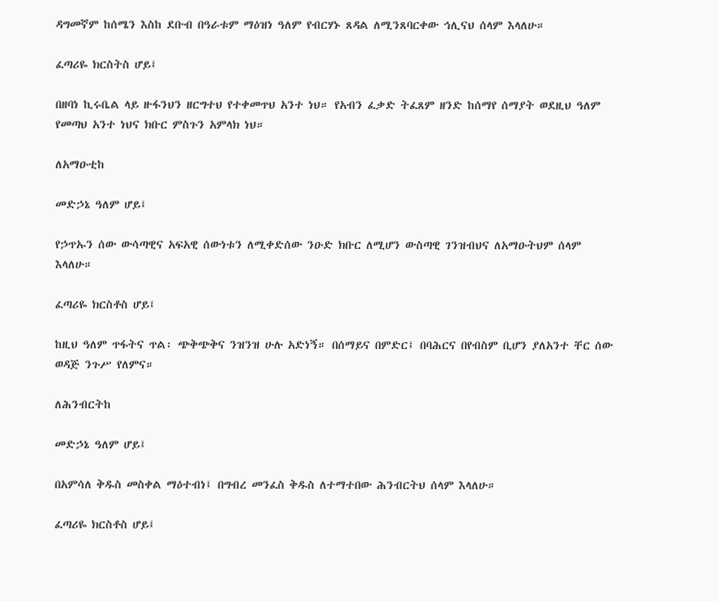ዳግመኛም ከሰሜን እስከ ደቡብ በዓራቱም ማዕዝነ ዓለም የብርሃኑ ጸዳል ለሚንጸባርቀው ኅሊናህ ሰላም እላለሁ።

ፈጣሪዬ ክርስትስ ሆይ፤

በዘባነ ኪሩቤል ላይ ዙፋንህን ዘርግተህ የተቀመጥህ አንተ ነህ። የአብን ፈቃድ ትፈጸም ዘንድ ከሰማየ ሰማያት ወደዚህ ዓለም የመጣህ አንተ ነህና ክቡር ምስጉን አምላክ ነህ።

ለአማዑቲከ

መድኃኔ ዓለም ሆይ፤

የኃጥኡን ሰው ውሳጣዊና አፍአዊ ሰውነቱን ለሚቀድሰው ንዑድ ክቡር ለሚሆን ውስጣዊ ገንዝብህና ለአማዑትህም ሰላም እላለሁ።

ፈጣሪዬ ክርስቶስ ሆይ፤

ከዚህ ዓለም ጥፋትና ጥል፡ ጭቅጭቅና ንዝንዝ ሁሉ አድነኝ። በሰማይና በምድር፤ በባሕርና በየብስም ቢሆን ያለአንተ ቸር ሰው ወዳጅ ንጉሥ የለምና።

ለሕንብርትከ

መድኃኔ ዓለም ሆይ፤

በአምሳለ ቅዱስ መስቀል ማዕተብነ፤ በግብረ መንፈስ ቅዱስ ለተማተበው ሕንብርትህ ሰላም እላለሁ።

ፈጣሪዬ ክርስቶስ ሆይ፤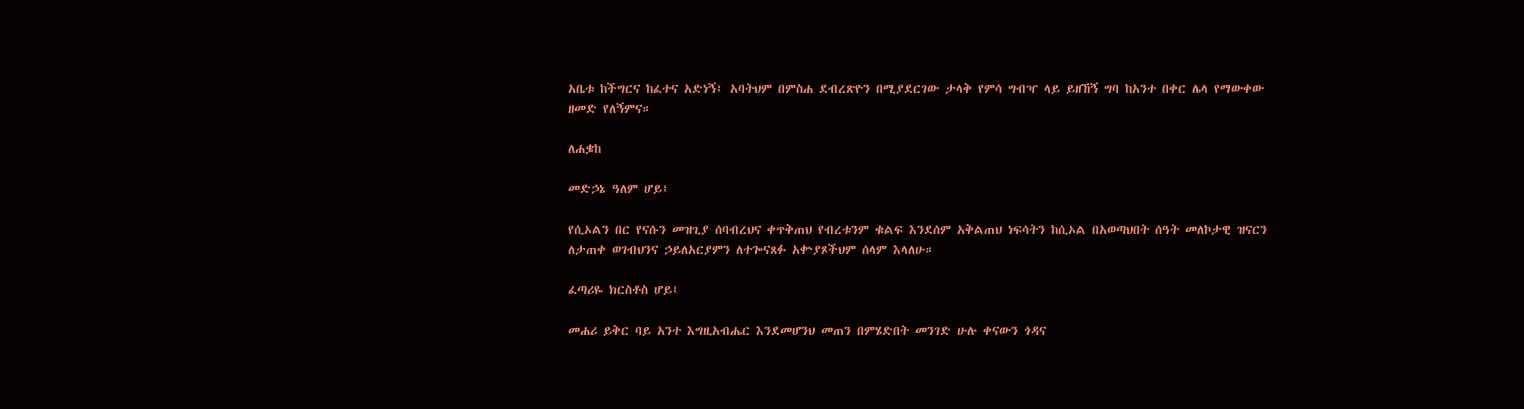አቤቱ ከችግርና ከፈተና አድነኝ፤ አባትህም በምስሐ ደብረጽዮን በሚያደርገው ታላቅ የምሳ ግብዣ ላይ ይዘኸኝ ግባ ከአንተ በቀር ሌላ የማውቀው ዘመድ የለኝምና።

ለሐቌከ

መድኃኔ ዓለም ሆይ፤

የሲኦልን በር የናሱን መዝጊያ ሰባብረህና ቀጥቅጠህ የብረቱንም ቁልፍ እንደሰም አቅልጠህ ነፍሳትን ከሲኦል በአወጣህበት ሰዓት መለኮታዊ ዝናርን ለታጠቀ ወገብህንና ኃይለአርያምን ለተጐናጸፉ አቍያጾችህም ሰላም እላለሁ።

ፈጣሪዬ ክርስቶስ ሆይ፤

መሐሪ ይቅር ባይ አንተ እግዚአብሔር እንደመሆንህ መጠን በምሄድበት መንገድ ሁሉ ቀናውን ጎዳና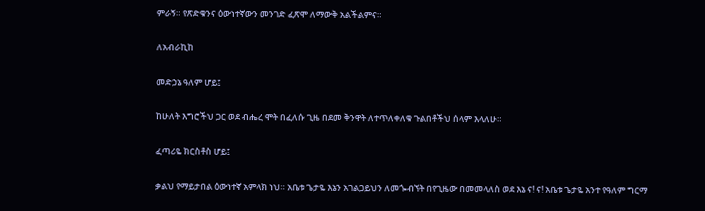ምራኝ። የጽድቁንና ዕውነተኛውን መንገድ ፈጽሞ ለማውቅ አልችልምና።

ለአብራኪከ

መድኃኔ ዓለም ሆይ፤

ከሁለት እግሮችህ ጋር ወደ ብሔረ ሞት በፈለሱ ጊዜ በደመ ቅንዋት ለተጥለቀለቁ ጉልበቶችህ ሰላም እላለሁ።

ፈጣሪዬ ክርስቶስ ሆይ፤

ቃልህ የማይታበል ዕውነተኛ አምላክ ነህ። አቤቱ ጌታዬ እኔን አገልጋይህን ለመጐብኘት በየጊዜው በመመላለስ ወደ እኔ ና! ና! አቤቱ ጌታዬ አንተ የዓለም ግርማ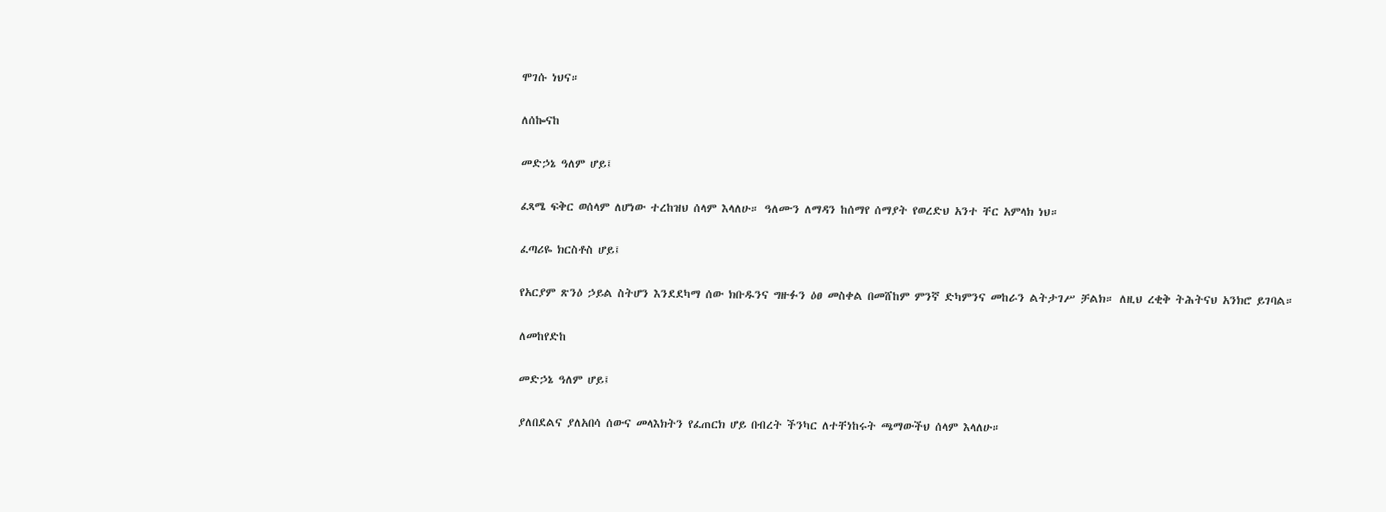ሞገሱ ነህና።

ለሰኰናከ

መድኃኔ ዓለም ሆይ፤

ፈጻሜ ፍቅር ወሰላም ለሆነው ተረከዝህ ሰላም እላለሁ። ዓለሙን ለማዳን ከሰማየ ሰማያት የወረድህ አንተ ቸር አምላክ ነህ።

ፈጣሪዬ ክርስቶስ ሆይ፤

የአርያም ጽንዕ ኃይል ስትሆን እንደደካማ ሰው ክቡዱንና ግዙፉን ዕፀ መስቀል በመሸከም ምንኛ ድካምንና መከራን ልትታገሥ ቻልክ። ለዚህ ረቂቅ ትሕትናህ አንክሮ ይገባል።

ለመከየድከ

መድኃኔ ዓለም ሆይ፤

ያለበደልና ያለአበሳ ሰውና መላእክትን የፈጠርክ ሆይ በብረት ችንካር ለተቸነከሩት ጫማውችህ ሰላም እላለሁ።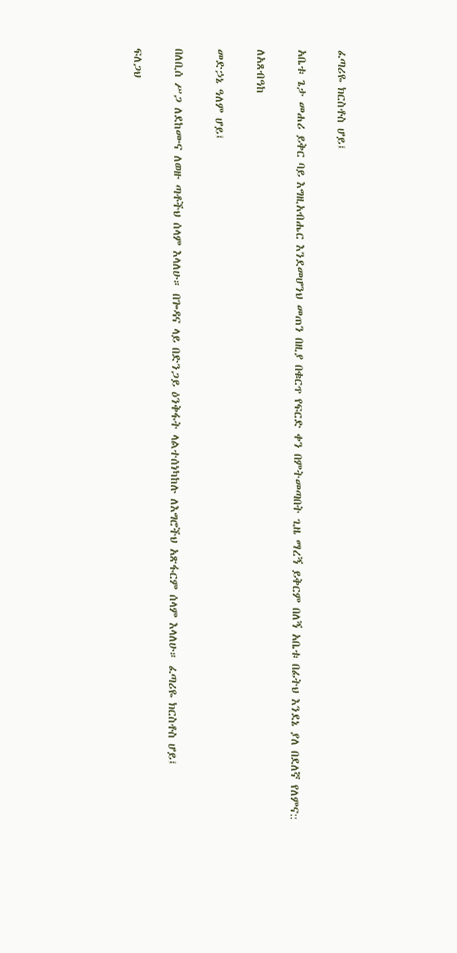ፈጣሪዬ ክርስቶስ ሆይ፤

አቤቱ ጌታ መሐሪ ይቅር ባይ እግዚአብሔር እንደመሆንህ መጠን በዚያ በቁርጥ የፍርድ ቀን በምትመጣበት ጊዜ ማረኝ ይቅርም በለኝ አቤቱ በፊትህ እንደኔ ያለ በደለኛ የለምና::

ለአጸብዓከ

መድኃኔ ዓለም ሆይ፤

በለቢሰ ሥጋ ለደከሙና ለወዙ ጣቶችህ ሰላም እላለሁ። በጐዳና ላይ በድንጋይ ዕንቅፋት ላልተሰነካከሉ ለእግሮችህ አጽፋርም ሰላም እላለሁ። ፈጣሪዬ ክርስቶስ ሆይ፤

ፍለጋህ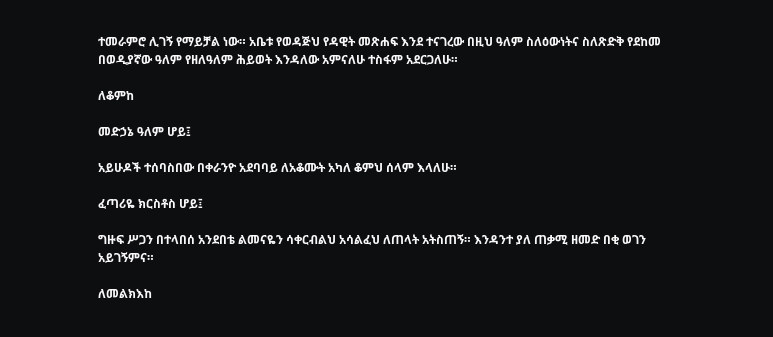ተመራምሮ ሊገኝ የማይቻል ነው። አቤቱ የወዳጅህ የዳዊት መጽሐፍ እንደ ተናገረው በዚህ ዓለም ስለዕውነትና ስለጽድቅ የደከመ በወዲያኛው ዓለም የዘለዓለም ሕይወት እንዳለው አምናለሁ ተስፋም አደርጋለሁ።

ለቆምከ

መድኃኔ ዓለም ሆይ፤

አይሁዶች ተሰባስበው በቀራንዮ አደባባይ ለአቆሙት አካለ ቆምህ ሰላም እላለሁ።

ፈጣሪዬ ክርስቶስ ሆይ፤

ግዙፍ ሥጋን በተላበሰ አንደበቴ ልመናዬን ሳቀርብልህ አሳልፈህ ለጠላት አትስጠኝ። እንዳንተ ያለ ጠቃሚ ዘመድ በቂ ወገን አይገኝምና።

ለመልክእከ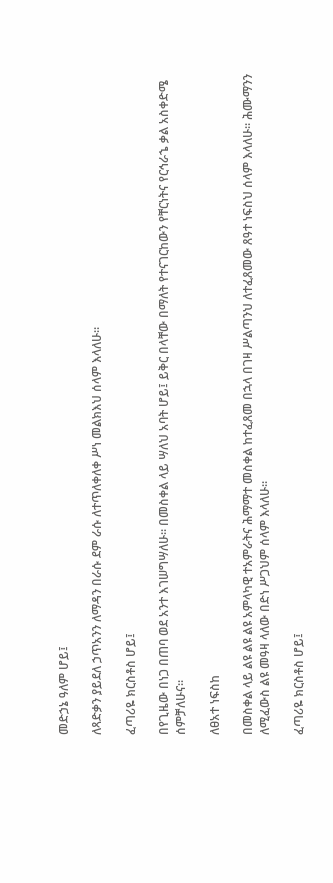መድኃኔ ዓለም ሆይ፤

ለጻድቃን ያይደለ ኃጥአንን ለማዳን በራሱ ደም ራሱ ለተጥለቀለቀ ሥነ መልክእህ ሰላም እላለሁ።

ፈጣሪዬ ክርስቶስ ሆይ፤

በየጊዜው በነጋ በጠባ ወደ አንተ እገሠግሣለሁ። በመስቀል ላይ ሣለህ አባት ሆይ፤ ይቅር በላቸው በማለት የተናገርከውን የቸርነትና የርኅራኄ ቃል አስቀድሜ ሰምቻለሁና።

ለፀአተ ነፍስከ

በመስቀል ላይ ልዩ ልዩ ልዩ አምላካዊ ተአምራትና ሕማማተ መስቀል ከተፈጸመ በኋላ በገዛ ሥልጣንህ ለተፈጸመው ጸዓተ ነፍስህ ሰላም እላለሁ። ሕሙማንን ለሚፈውስ ልዩ መዓዛ ላለው በድነ ሥጋህም ሰላም እላለሁ።

ፈጣሪዬ ክርስቶስ ሆይ፤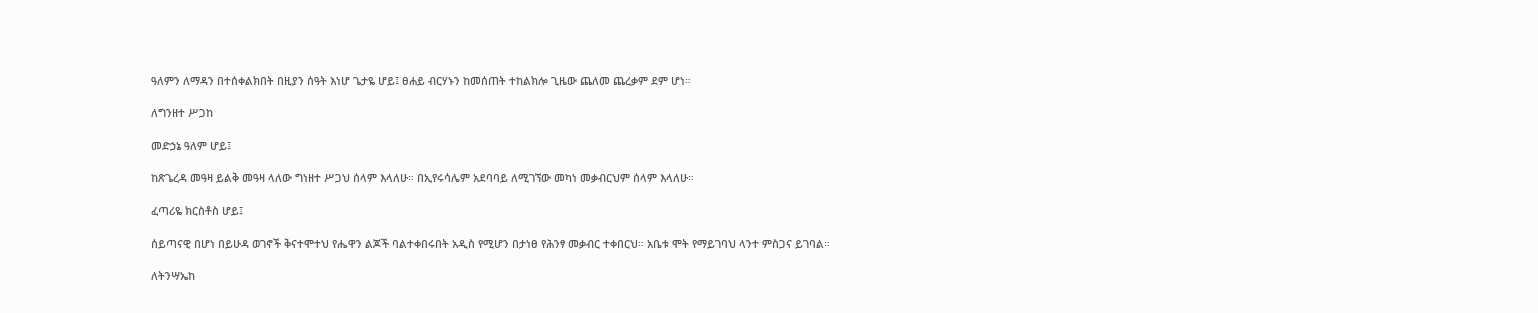ዓለምን ለማዳን በተሰቀልክበት በዚያን ሰዓት እነሆ ጌታዬ ሆይ፤ ፀሐይ ብርሃኑን ከመሰጠት ተከልክሎ ጊዜው ጨለመ ጨረቃም ደም ሆነ።

ለግንዘተ ሥጋከ

መድኃኔ ዓለም ሆይ፤

ከጽጌረዳ መዓዛ ይልቅ መዓዛ ላለው ግነዘተ ሥጋህ ሰላም እላለሁ። በኢየሩሳሌም አደባባይ ለሚገኘው መካነ መቃብርህም ሰላም እላለሁ።

ፈጣሪዬ ክርስቶስ ሆይ፤

ሰይጣናዊ በሆነ በይሁዳ ወገኖች ቅናተሞተህ የሔዋን ልጆች ባልተቀበሩበት አዲስ የሚሆን በታነፀ የሕንፃ መቃብር ተቀበርህ። አቤቱ ሞት የማይገባህ ላንተ ምስጋና ይገባል።

ለትንሣኤከ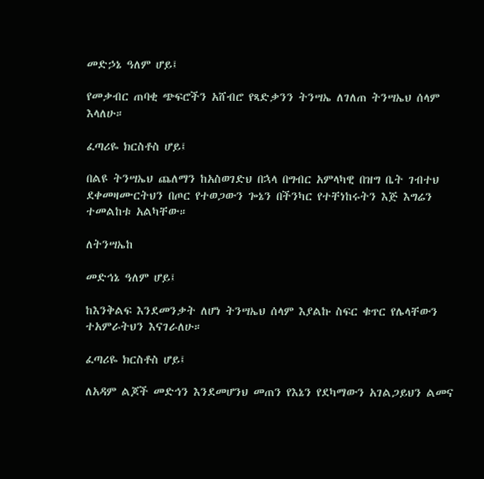መድኃኔ ዓለም ሆይ፤

የመቃብር ጠባቂ ጭፍሮችን አሸብሮ የጻድቃንን ትንሣኤ ለገለጠ ትንሣኤህ ሰላም እላለሁ።

ፈጣሪዬ ክርስቶስ ሆይ፤

በልዩ ትንሣኤህ ጨለማን ከአስወገድህ በኋላ በግብር አምላካዊ በዝግ ቤት ገብተህ ደቀመዛሙርትህን በጦር የተወጋውን ጐኔን በችንካር የተቸነከሩትን እጅ እግሬን ተመልከቱ አልካቸው።

ለትንሣኤከ

መድኅኔ ዓለም ሆይ፤

ከእንቅልፍ እንደመንቃት ለሆነ ትንሣኤህ ሰላም እያልኩ ስፍር ቁጥር የሌላቸውን ተአምራትህን እናገራለሁ።

ፈጣሪዬ ክርስቶስ ሆይ፤

ለአዳም ልጆች መድኅን እንደመሆንህ መጠን የእኔን የደካማውን አገልጋይህን ልመና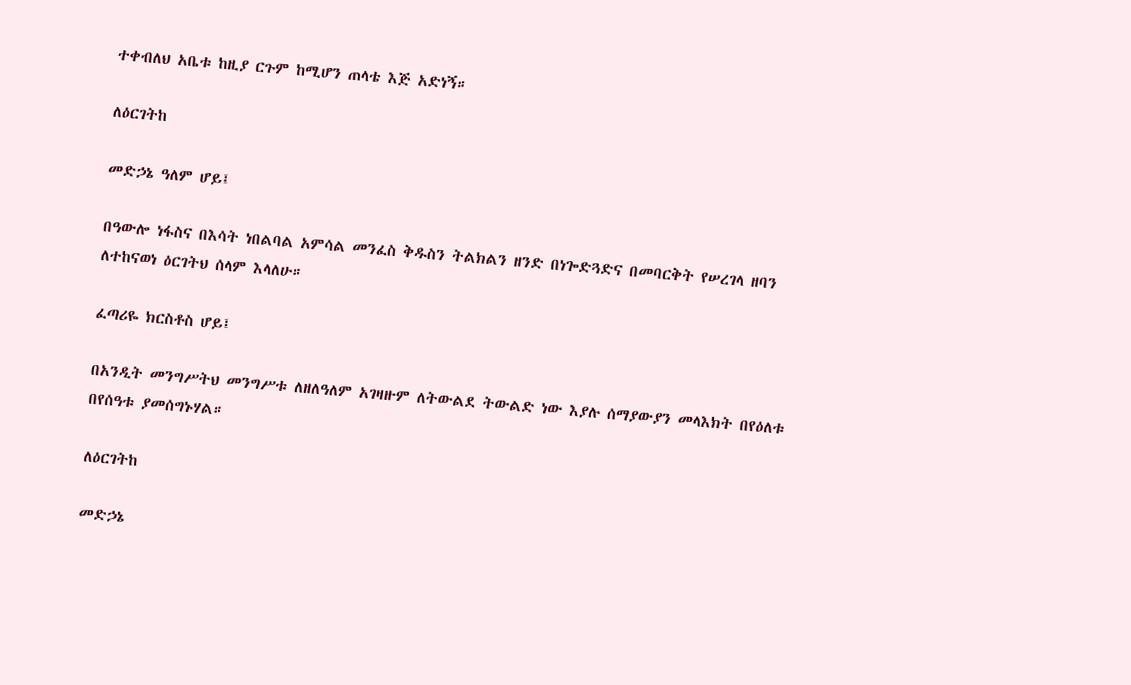ተቀብለህ አቤቱ ከዚያ ርጉም ከሚሆን ጠላቴ እጅ አድነኝ።

ለዕርገትከ

መድኃኔ ዓለም ሆይ፤

በዓውሎ ነፋስና በእሳት ነበልባል አምሳል መንፈስ ቅዱስን ትልክልን ዘንድ በነጐድጓድና በመባርቅት የሠረገላ ዘባን ለተከናወነ ዕርገትህ ሰላም እላለሁ።

ፈጣሪዬ ክርስቶስ ሆይ፤

በአንዲት መንግሥትህ መንግሥቱ ለዘለዓለም አገዛዙም ለትውልደ ትውልድ ነው እያሉ ሰማያውያን መላእክት በየዕለቱ በየሰዓቱ ያመሰግኑሃል።

ለዕርገትከ

መድኃኔ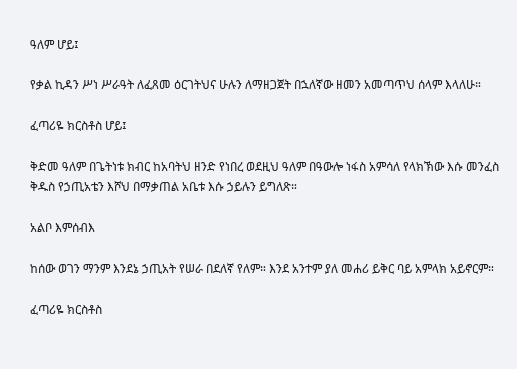ዓለም ሆይ፤

የቃል ኪዳን ሥነ ሥራዓት ለፈጸመ ዕርገትህና ሁሉን ለማዘጋጀት በኋለኛው ዘመን አመጣጥህ ሰላም እላለሁ።

ፈጣሪዬ ክርስቶስ ሆይ፤

ቅድመ ዓለም በጌትነቱ ክብር ከአባትህ ዘንድ የነበረ ወደዚህ ዓለም በዓውሎ ነፋስ አምሳለ የላክኽው እሱ መንፈስ ቅዱስ የኃጢአቴን እሾህ በማቃጠል አቤቱ እሱ ኃይሉን ይግለጽ።

አልቦ እምሰብእ

ከሰው ወገን ማንም እንደኔ ኃጢአት የሠራ በደለኛ የለም። እንደ አንተም ያለ መሐሪ ይቅር ባይ አምላክ አይኖርም።

ፈጣሪዬ ክርስቶስ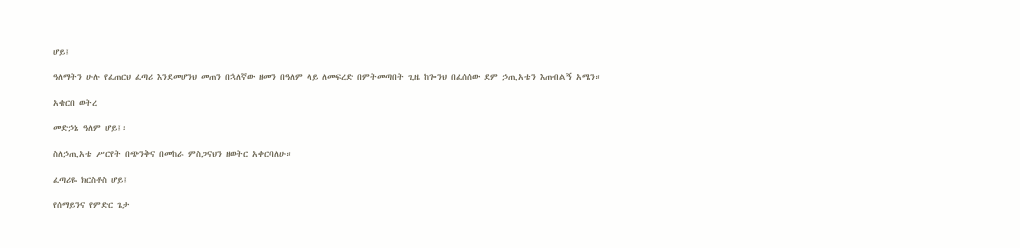ሆይ፤

ዓለማትን ሁሉ የፈጠርህ ፈጣሪ እንደመሆንህ መጠን በኋለኛው ዘመን በዓለም ላይ ለመፍረድ በምትመጣበት ጊዜ ከጐንህ በፈሰሰው ደም ኃጢአቴን እጠብልኝ አሜን።

አቄርበ ወትረ

መድኃኔ ዓለም ሆይ፤፡

ስለኃጢአቴ ሥርየት በጭንቅና በመከራ ምስጋናህን ዘወትር አቀርባለሁ።

ፈጣሪዬ ክርስቶስ ሆይ፤

የሰማይንና የምድር ጌታ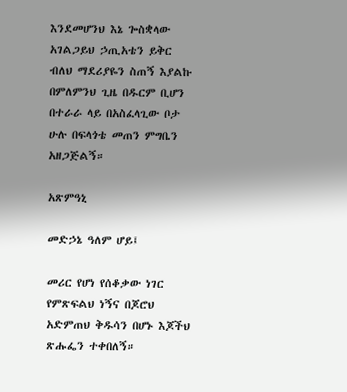እንደመሆንህ እኔ ጐስቋላው አገልጋይህ ኃጢአቴን ይቅር ብለህ ማደሪያዬን ስጠኝ እያልኩ በምለምንህ ጊዜ በዱርም ቢሆን በተራራ ላይ በአስፈላጊው ቦታ ሁሉ በፍላጎቴ መጠን ምግቤን አዘጋጅልኝ።

አጽምዓኒ

መድኃኔ ዓለም ሆይ፤

መሪር የሆነ የሰቆቃው ነገር የምጽፍልህ ነኝና በጆሮህ አድምጠህ ቅዱሳን በሆኑ እጆችህ ጽሑፌን ተቀበለኝ።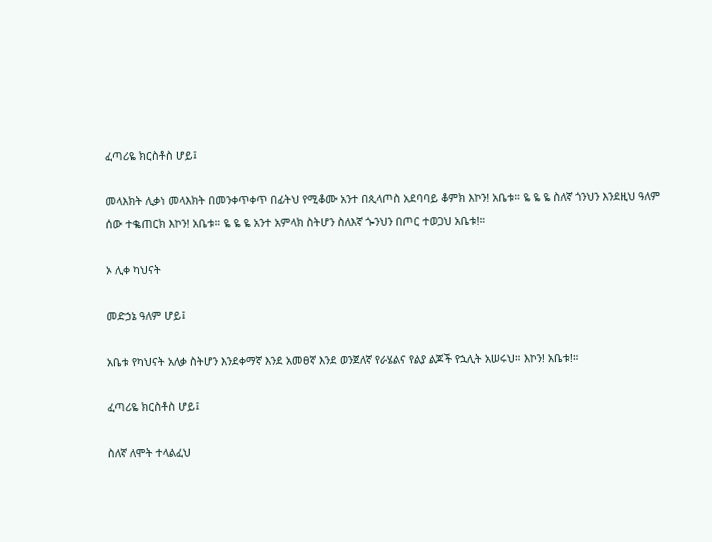ፈጣሪዬ ክርስቶስ ሆይ፤

መላእክት ሊቃነ መላእክት በመንቀጥቀጥ በፊትህ የሚቆሙ አንተ በጲላጦስ አደባባይ ቆምክ እኮን! አቤቱ። ዬ ዬ ዬ ስለኛ ጎንህን እንደዚህ ዓለም ሰው ተቈጠርክ እኮን! አቤቱ። ዬ ዬ ዬ አንተ አምላክ ስትሆን ስለእኛ ጐንህን በጦር ተወጋህ አቤቱ!።

ኦ ሊቀ ካህናት

መድኃኔ ዓለም ሆይ፤

አቤቱ የካህናት አለቃ ስትሆን እንደቀማኛ እንደ አመፀኛ እንደ ወንጀለኛ የራሄልና የልያ ልጆች የኋሊት አሠሩህ። እኮን! አቤቱ!።

ፈጣሪዬ ክርስቶስ ሆይ፤

ስለኛ ለሞት ተላልፈህ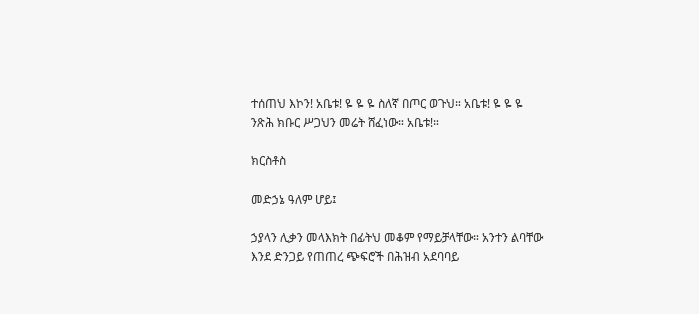ተሰጠህ እኮን! አቤቱ! ዬ ዬ ዬ ስለኛ በጦር ወጉህ። አቤቱ! ዬ ዬ ዬ ንጽሕ ክቡር ሥጋህን መሬት ሸፈነው። አቤቱ!።

ክርስቶስ

መድኃኔ ዓለም ሆይ፤

ኃያላን ሊቃን መላእክት በፊትህ መቆም የማይቻላቸው። አንተን ልባቸው እንደ ድንጋይ የጠጠረ ጭፍሮች በሕዝብ አደባባይ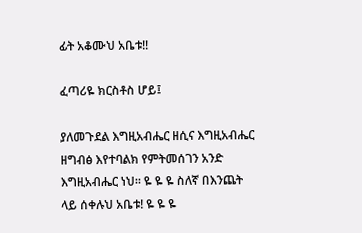ፊት አቆሙህ አቤቱ!!

ፈጣሪዬ ክርስቶስ ሆይ፤

ያለመጉደል እግዚአብሔር ዘሲና እግዚአብሔር ዘግብፅ እየተባልክ የምትመሰገን አንድ እግዚአብሔር ነህ። ዬ ዬ ዬ ስለኛ በእንጨት ላይ ሰቀሉህ አቤቱ! ዬ ዬ ዬ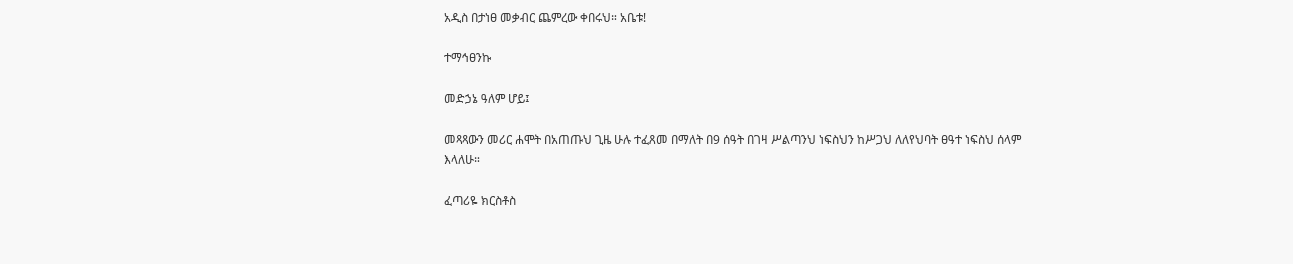አዲስ በታነፀ መቃብር ጨምረው ቀበሩህ። አቤቱ!

ተማኅፀንኩ

መድኃኔ ዓለም ሆይ፤

መጻጻውን መሪር ሐሞት በአጠጡህ ጊዜ ሁሉ ተፈጸመ በማለት በ9 ሰዓት በገዛ ሥልጣንህ ነፍስህን ከሥጋህ ለለየህባት ፀዓተ ነፍስህ ሰላም እላለሁ።

ፈጣሪዬ ክርስቶስ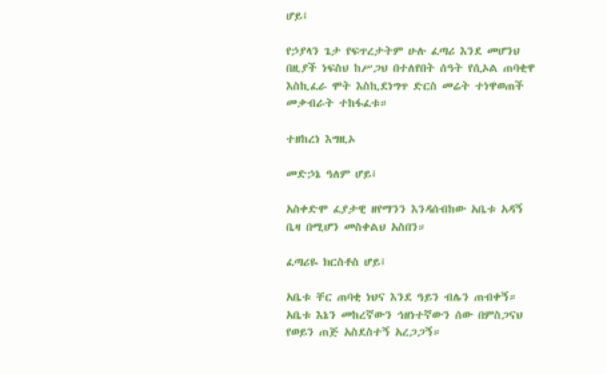ሆይ፤

የኃያላን ጌታ የፍጥረታትም ሁሉ ፈጣሪ እንደ መሆንህ በዚያች ነፍስህ ከሥጋህ በተለየበት ሰዓት የሲኦል ጠባቂዋ እስኪፈራ ሞት እስኪደነግጥ ድርስ መሬት ተነዋወጠች መቃብራት ተከፋፈቱ።

ተዘከረነ እግዚኦ

መድኃኔ ዓለም ሆይ፤

አስቀድሞ ፈያታዊ ዘየማንን እንዳሰብከው አቤቱ አዳኝ ቤዛ በሚሆን መስቀልህ አስበን።

ፈጣሪዬ ክርስቶስ ሆይ፤

አቤቱ ቸር ጠባቂ ነህና እንደ ዓይን ብሌን ጠብቀኝ። አቤቱ እኔን መከረኛውን ኅዘነተኛውን ሰው በምስጋናህ የወይን ጠጅ አስደስተኝ አረጋጋኝ።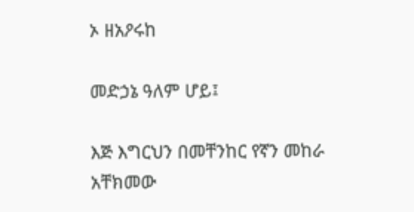ኦ ዘአዖሩከ

መድኃኔ ዓለም ሆይ፤

እጅ እግርህን በመቸንከር የኛን መከራ አቸክመው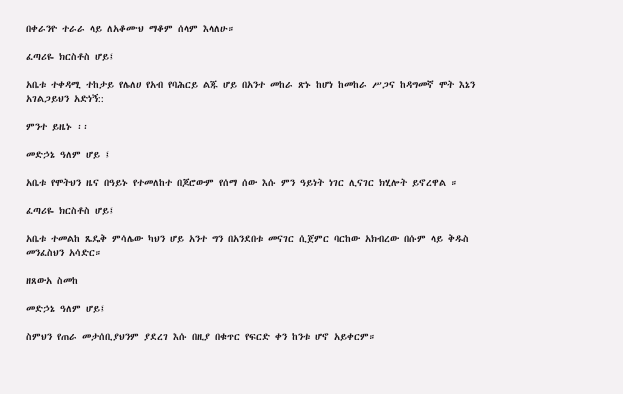በቀራንዮ ተራራ ላይ ለአቆሙህ ማቆም ሰላም እላለሁ።

ፈጣሪዬ ክርስቶስ ሆይ፤

አቤቱ ተቀዳሚ ተከታይ የሌለሀ የአብ የባሕርይ ልጁ ሆይ በአንተ መከራ ጽኑ ከሆነ ከመከራ ሥጋና ከዳግመኛ ሞት እኔን አገልጋይህን አድነኝ::

ምንተ ይዜኑ ፡፡

መድኃኔ ዓለም ሆይ ፤

አቤቱ የሞትህን ዜና በዓይኑ የተመለከተ በጆሮውም የሰማ ሰው እሱ ምን ዓይነት ነገር ሊናገር ክሂሎት ይኖረዋል ።

ፈጣሪዬ ክርስቶስ ሆይ፤

አቤቱ ተመልከ ጼዴቅ ምሳሌው ካህን ሆይ አንተ ግን በአንደበቱ መናገር ሲጀምር ባርከው አክብረው በሱም ላይ ቅዱስ መንፈስህን አሳድር።

ዘጸውአ ስመከ

መድኃኔ ዓለም ሆይ፤

ስምህን የጠራ መታሰቢያህንም ያደረገ እሱ በዚያ በቁጥር የፍርድ ቀን ከንቱ ሆኖ አይቀርም።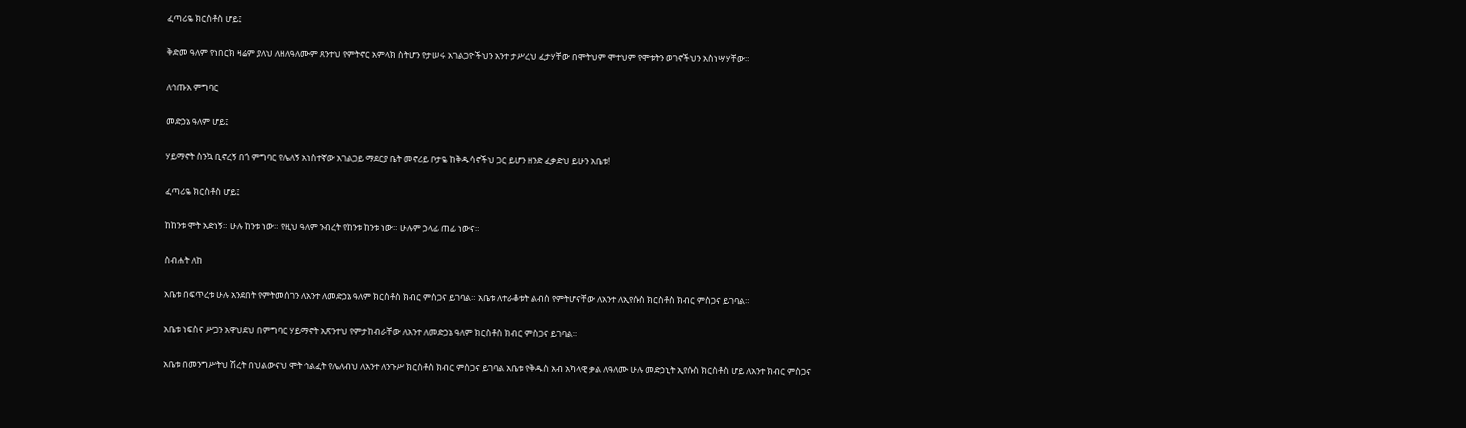ፈጣሪዬ ክርስቶስ ሆይ፤

ቅድመ ዓለም የነበርክ ዛሬም ያለህ ለዘለዓለሙም ጸንተህ የምትኖር አምላክ ስትሆን የታሠሩ አገልጋዮችህን አንተ ታሥረህ ፈታሃቸው በሞትህም ሞተህም የሞቱትን ወገኖችህን አስነሣሃቸው።

ለኅጡአ ምግባር

መድኃኔ ዓለም ሆይ፤

ሃይማኖት ስንኳ ቢኖረኝ በጎ ምግባር የሌለኝ አነስተኛው አገልጋይ ማደርያ ቤት መኖሪይ ቦታዬ ከቅዱሳኖችህ ጋር ይሆን ዘንድ ፈቃድህ ይሁን አቤቱ!

ፈጣሪዬ ክርስቶስ ሆይ፤

ከከንቱ ሞት አድነኝ። ሁሉ ከንቱ ነው። የዚህ ዓለም ንብረት የከንቱ ከንቱ ነው። ሁሉም ኃላፊ ጠፊ ነውና።

ስብሐት ለከ

አቤቱ በፍጥረቱ ሁሉ አንደበት የምትመሰገን ለአንተ ለመድኃኔ ዓለም ክርስቶስ ክብር ምስጋና ይገባል። አቤቱ ለተራቆቱት ልብስ የምትሆናቸው ለአንተ ለኢየሱስ ክርስቶስ ክብር ምስጋና ይገባል።

አቤቱ ነፍስና ሥጋን አዋህደህ በምግባር ሃይማኖት አጽንተህ የምታከብራቸው ለአንተ ለመድኃኔ ዓለም ክርስቶስ ክብር ምስጋና ይገባል።

አቤቱ በመንግሥትህ ሽረት በህልውናህ ሞት ኅልፈት የሌለብህ ለአንተ ለንጉሥ ክርስቶስ ክብር ምስጋና ይገባል አቤቱ የቅዱስ አብ አካላዊ ቃል ለዓለሙ ሁሉ መድኃኒት ኢየሱስ ክርስቶስ ሆይ ለአንተ ክብር ምስጋና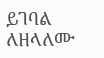ይገባል ለዘላለሙ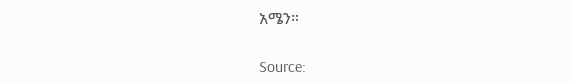አሜን።

Source: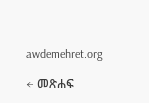awdemehret.org

← መጽሐፍ